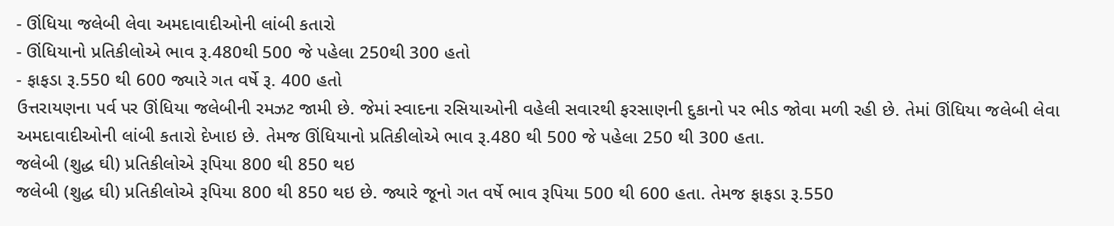- ઊંધિયા જલેબી લેવા અમદાવાદીઓની લાંબી કતારો
- ઊંધિયાનો પ્રતિકીલોએ ભાવ રૂ.480થી 500 જે પહેલા 250થી 300 હતો
- ફાફડા રૂ.550 થી 600 જ્યારે ગત વર્ષે રૂ. 400 હતો
ઉત્તરાયણના પર્વ પર ઊંધિયા જલેબીની રમઝટ જામી છે. જેમાં સ્વાદના રસિયાઓની વહેલી સવારથી ફરસાણની દુકાનો પર ભીડ જોવા મળી રહી છે. તેમાં ઊંધિયા જલેબી લેવા અમદાવાદીઓની લાંબી કતારો દેખાઇ છે. તેમજ ઊંધિયાનો પ્રતિકીલોએ ભાવ રૂ.480 થી 500 જે પહેલા 250 થી 300 હતા.
જલેબી (શુદ્ધ ઘી) પ્રતિકીલોએ રૂપિયા 800 થી 850 થઇ
જલેબી (શુદ્ધ ઘી) પ્રતિકીલોએ રૂપિયા 800 થી 850 થઇ છે. જ્યારે જૂનો ગત વર્ષે ભાવ રૂપિયા 500 થી 600 હતા. તેમજ ફાફડા રૂ.550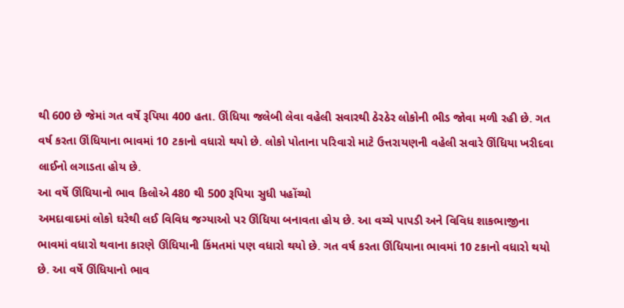થી 600 છે જેમાં ગત વર્ષે રૂપિયા 400 હતા. ઊંધિયા જલેબી લેવા વહેલી સવારથી ઠેરઠેર લોકોની ભીડ જોવા મળી રહી છે. ગત વર્ષ કરતા ઊંધિયાના ભાવમાં 10 ટકાનો વધારો થયો છે. લોકો પોતાના પરિવારો માટે ઉત્તરાયણની વહેલી સવારે ઊંધિયા ખરીદવા લાઈનો લગાડતા હોય છે.
આ વર્ષે ઊંધિયાનો ભાવ કિલોએ 480 થી 500 રૂપિયા સુધી પહોંચ્યો
અમદાવાદમાં લોકો ઘરેથી લઈ વિવિધ જગ્યાઓ પર ઊંધિયા બનાવતા હોય છે. આ વચ્ચે પાપડી અને વિવિધ શાકભાજીના ભાવમાં વધારો થવાના કારણે ઊંધિયાની કિંમતમાં પણ વધારો થયો છે. ગત વર્ષ કરતા ઊંધિયાના ભાવમાં 10 ટકાનો વધારો થયો છે. આ વર્ષે ઊંધિયાનો ભાવ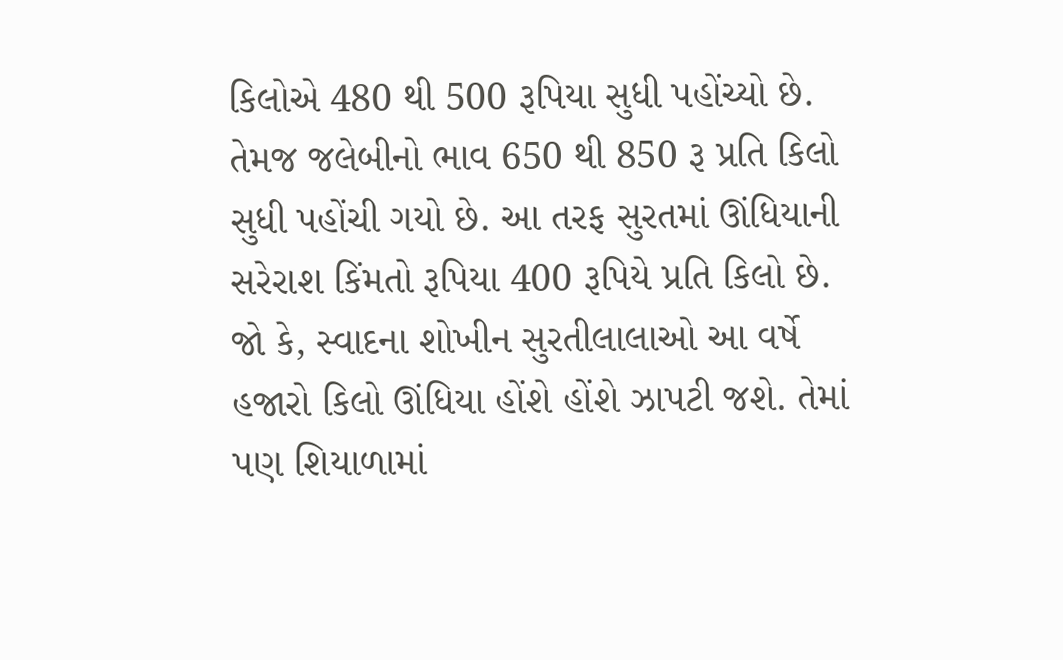કિલોએ 480 થી 500 રૂપિયા સુધી પહોંચ્યો છે. તેમજ જલેબીનો ભાવ 650 થી 850 રૂ પ્રતિ કિલો સુધી પહોંચી ગયો છે. આ તરફ સુરતમાં ઊંધિયાની સરેરાશ કિંમતો રૂપિયા 400 રૂપિયે પ્રતિ કિલો છે. જો કે, સ્વાદના શોખીન સુરતીલાલાઓ આ વર્ષે હજારો કિલો ઊંધિયા હોંશે હોંશે ઝાપટી જશે. તેમાં પણ શિયાળામાં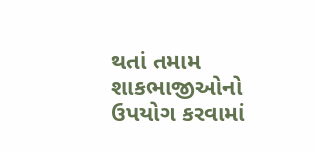થતાં તમામ શાકભાજીઓનો ઉપયોગ કરવામાં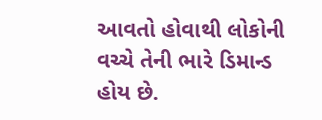આવતો હોવાથી લોકોની વચ્ચે તેની ભારે ડિમાન્ડ હોય છે.